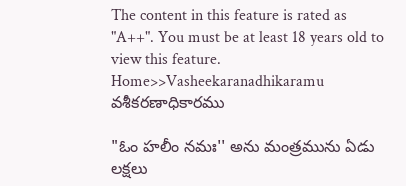The content in this feature is rated as "A++". You must be at least 18 years old to view this feature.
Home>>Vasheekaranadhikaramu
వశీకరణాధికారము

"ఓం హలీం నమః'' అను మంత్రమును ఏడు లక్షలు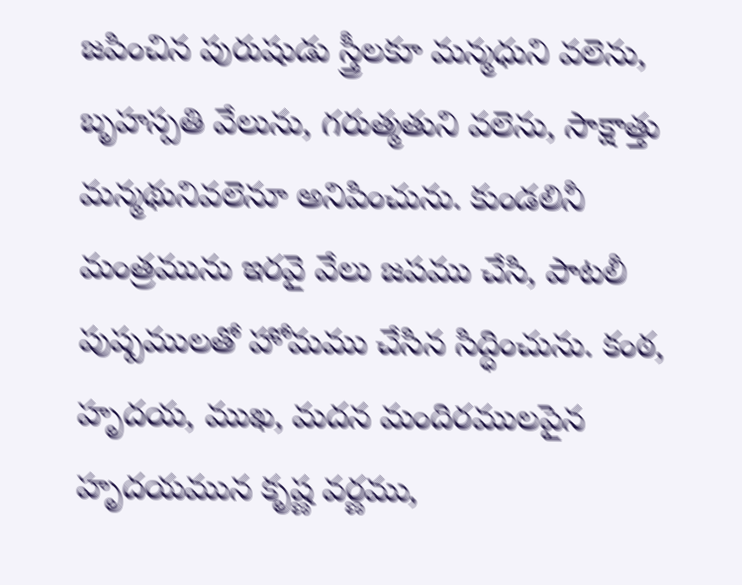జపించిన పురుషుడు స్త్రీలకూ మన్మధుని వలెను, బృహస్పతి వేలును, గరుత్మతుని వలెను, సాక్షాత్తు మన్మథునివలెనూ అనిపించును. కుండలినీ మంత్రమును ఇరవై వేలు జపము చేసి, పాటలీ పుష్పములతో హోమము చేసిన సిద్ధించును. కంఠ, హృదయ, ముఖ, మదన మందిరములపైన హృదయమున కృష్ణ వర్ణము,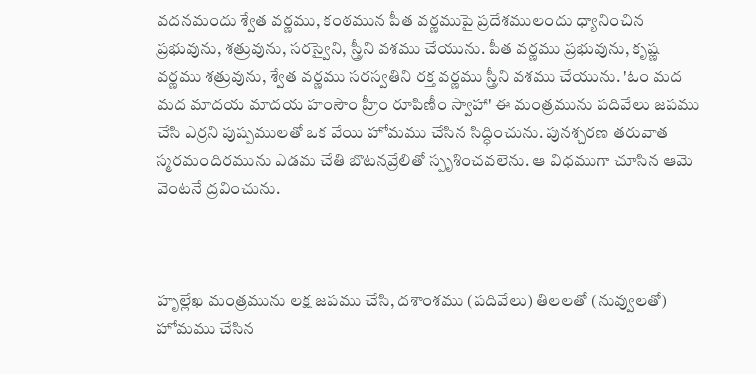వదనమందు శ్వేత వర్ణము, కంఠమున పీత వర్ణముపై ప్రదేశములందు ధ్యానించిన ప్రభువును, శత్రువును, సరస్వైని, స్త్రీని వశము చేయును. పీత వర్ణము ప్రభువును, కృష్ణ వర్ణము శత్రువును, శ్వేత వర్ణము సరస్వతిని రక్త వర్ణము స్త్రీని వశము చేయును. 'ఓం మద మద మాదయ మాదయ హంసౌం హ్రీం రూపిణీం స్వాహా' ఈ మంత్రమును పదివేలు జపము చేసి ఎర్రని పుష్పములతో ఒక వేయి హోమము చేసిన సిద్ధించును. పునశ్చరణ తరువాత స్మరమందిరమును ఎడమ చేతి బొటనవ్రేలితో స్పృశించవలెను. ఆ విధముగా చూసిన ఆమె వెంటనే ద్రవించును.



హృల్లేఖ మంత్రమును లక్ష జపము చేసి, దశాంశము (పదివేలు) తిలలతో (నువ్వులతో) హోమము చేసిన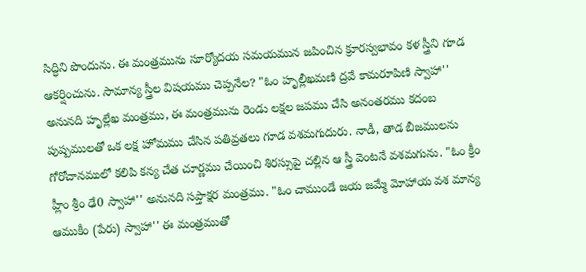సిద్ధిని పొందును. ఈ మంత్రమును సూర్యోదయ సమయమున జపించిన క్రూరస్వభావం కళ స్త్రీని గూడ ఆకర్షించును. సామాన్య స్త్రీల విషయము చెప్పనేల? "ఓం హృల్లీఖమణి ద్రవే కామరూపిణి స్వాహా'' అనునది హృల్లేఖ మంత్రము, ఈ మంత్రమును రెండు లక్షల జపము చేసి అనంతరము కదంబ పుష్పములతో ఒక లక్ష హోమము చేసిన పతివ్రతలు గూడ వశమగుదురు. నాడీ, తాడ బీజములను గోరోచానములో కలిపి కన్య చేత చూర్ణము చేయించి శిరస్సుపై చల్లిన ఆ స్త్రీ వెంటనే వశమగును. "ఓం క్రీం హ్లీం శ్రీం ఢే0 స్వాహా'' అనునది సప్తాక్షర మంత్రము. "ఓం చాముండే జయ జమ్మే మోహాయ వశ మాన్య ఆముకీం (పేరు) స్వాహా'' ఈ మంత్రముతో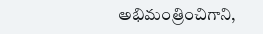అభిమంత్రించిగాని,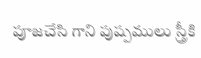పూజచేసి గాని పుష్పములు స్త్రీకి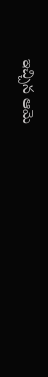ఇచ్చిన ఆమె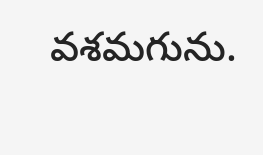వశమగును.